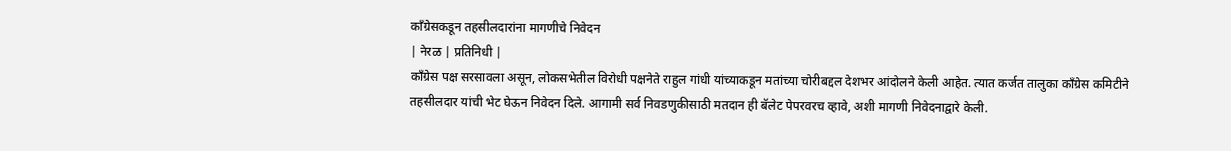काँग्रेसकडून तहसीलदारांना मागणीचे निवेदन
| नेरळ | प्रतिनिधी |
काँग्रेस पक्ष सरसावला असून, लोकसभेतील विरोधी पक्षनेते राहुल गांधी यांच्याकडून मतांच्या चोरीबद्दल देशभर आंदोलने केली आहेत. त्यात कर्जत तालुका काँग्रेस कमिटीने तहसीलदार यांची भेट घेऊन निवेदन दिले. आगामी सर्व निवडणुकीसाठी मतदान ही बॅलेट पेपरवरच व्हावे, अशी मागणी निवेदनाद्वारे केली.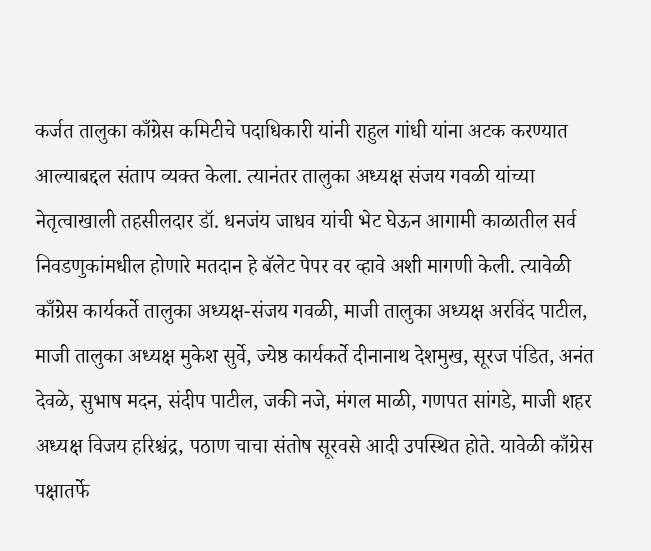कर्जत तालुका काँग्रेस कमिटीचे पदाधिकारी यांनी राहुल गांधी यांना अटक करण्यात आल्याबद्दल संताप व्यक्त केला. त्यानंतर तालुका अध्यक्ष संजय गवळी यांच्या नेतृत्वाखाली तहसीलदार डॉ. धनजंय जाधव यांची भेट घेऊन आगामी काळातील सर्व निवडणुकांमधील होणारे मतदान हे बॅलेट पेपर वर व्हावे अशी मागणी केली. त्यावेळी काँग्रेस कार्यकर्ते तालुका अध्यक्ष-संजय गवळी, माजी तालुका अध्यक्ष अरविंद पाटील, माजी तालुका अध्यक्ष मुकेश सुर्वे, ज्येष्ठ कार्यकर्ते दीनानाथ देशमुख, सूरज पंडित, अनंत देवळे, सुभाष मदन, संदीप पाटील, जकी नजे, मंगल माळी, गणपत सांगडे, माजी शहर अध्यक्ष विजय हरिश्चंद्र, पठाण चाचा संतोष सूरवसे आदी उपस्थित होते. यावेळी काँग्रेस पक्षातर्फे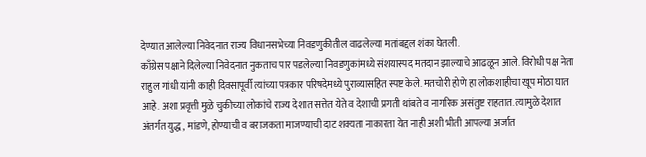देण्यात आलेल्या निवेदनात राज्य विधानसभेच्या निवडणुकीतील वाढलेल्या मतांबद्दल शंका घेतली.
काँग्रेस पक्षाने दिलेल्या निवेदनात नुकताच पार पडलेल्या निवडणुकांमध्ये संशयास्पद मतदान झाल्याचे आढळून आले. विरोधी पक्ष नेता राहुल गांधी यांनी काही दिवसापूर्वी त्यांच्या पत्रकार परिषदेमध्ये पुराव्यासहित स्पष्ट केले. मतचोरी होणे हा लोकशाहीचा खूप मोठा घात आहे. अशा प्रवृत्ती मुळे चुकीच्या लोकांचे राज्य देशात सत्तेत येते व देशाची प्रगती थांबते व नागरिक असंतुष्ट राहतात. त्यामुळे देशात अंतर्गत युद्ध, मांडणे, होण्याची व बराजकता माजण्याची दाट शक्यता नाकारता येत नाही अशी भीती आपल्या अर्जात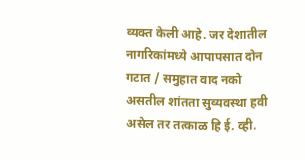व्यक्त केली आहे. जर देशातील नागरिकांमध्ये आपापसात दोन गटात / समुहात वाद नको असतील शांतता सुव्यवस्था हवी असेल तर तत्काळ हि ई. व्ही.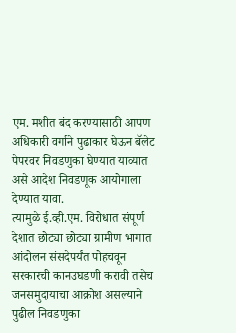एम. मशीत बंद करण्यासाठी आपण अधिकारी वर्गाने पुढाकार घेऊन बॅलेट पेपरवर निवडणुका घेण्यात याव्यात असे आदेश निवडणूक आयोगाला देण्यात यावा.
त्यामुळे ई.व्ही.एम. विरोधात संपूर्ण देशात छोट्या छोट्या ग्रामीण भागात आंदोलन संसदेपर्यंत पोहचवून सरकारची कानउघडणी करावी तसेच जनसमुदायाचा आक्रोश असल्याने पुढील निवडणुका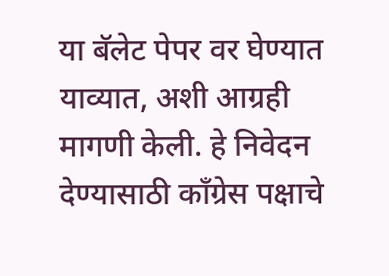या बॅलेट पेपर वर घेण्यात याव्यात, अशी आग्रही मागणी केली. हे निवेदन देण्यासाठी काँग्रेस पक्षाचे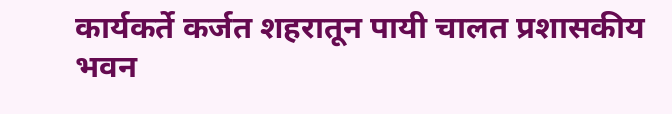कार्यकर्ते कर्जत शहरातून पायी चालत प्रशासकीय भवन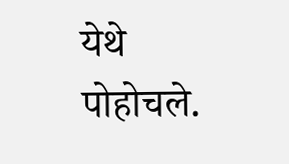येथे पोहोचले.